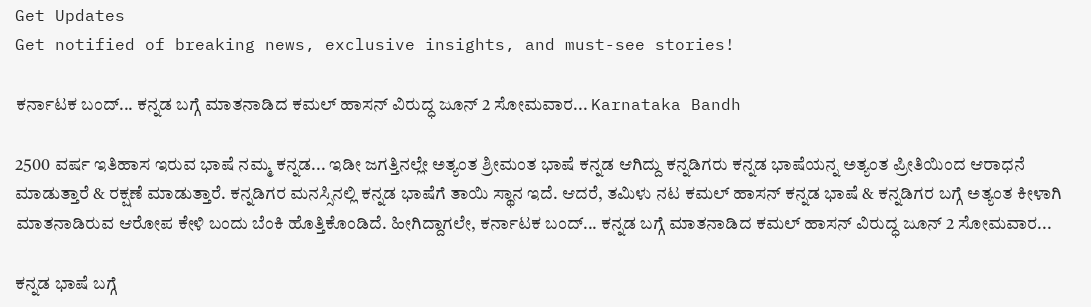Get Updates
Get notified of breaking news, exclusive insights, and must-see stories!

ಕರ್ನಾಟಕ ಬಂದ್... ಕನ್ನಡ ಬಗ್ಗೆ ಮಾತನಾಡಿದ ಕಮಲ್ ಹಾಸನ್ ವಿರುದ್ಧ ಜೂನ್ 2 ಸೋಮವಾರ... Karnataka Bandh

2500 ವರ್ಷ ಇತಿಹಾಸ ಇರುವ ಭಾಷೆ ನಮ್ಮ ಕನ್ನಡ... ಇಡೀ ಜಗತ್ತಿನಲ್ಲೇ ಅತ್ಯಂತ ಶ್ರೀಮಂತ ಭಾಷೆ ಕನ್ನಡ ಆಗಿದ್ದು ಕನ್ನಡಿಗರು ಕನ್ನಡ ಭಾಷೆಯನ್ನ ಅತ್ಯಂತ ಪ್ರೀತಿಯಿಂದ ಆರಾಧನೆ ಮಾಡುತ್ತಾರೆ & ರಕ್ಷಣೆ ಮಾಡುತ್ತಾರೆ. ಕನ್ನಡಿಗರ ಮನಸ್ಸಿನಲ್ಲಿ ಕನ್ನಡ ಭಾಷೆಗೆ ತಾಯಿ ಸ್ಥಾನ ಇದೆ. ಆದರೆ, ತಮಿಳು ನಟ ಕಮಲ್ ಹಾಸನ್ ಕನ್ನಡ ಭಾಷೆ & ಕನ್ನಡಿಗರ ಬಗ್ಗೆ ಅತ್ಯಂತ ಕೀಳಾಗಿ ಮಾತನಾಡಿರುವ ಆರೋಪ ಕೇಳಿ ಬಂದು ಬೆಂಕಿ ಹೊತ್ತಿಕೊಂಡಿದೆ. ಹೀಗಿದ್ದಾಗಲೇ, ಕರ್ನಾಟಕ ಬಂದ್... ಕನ್ನಡ ಬಗ್ಗೆ ಮಾತನಾಡಿದ ಕಮಲ್ ಹಾಸನ್ ವಿರುದ್ಧ ಜೂನ್ 2 ಸೋಮವಾರ...

ಕನ್ನಡ ಭಾಷೆ ಬಗ್ಗೆ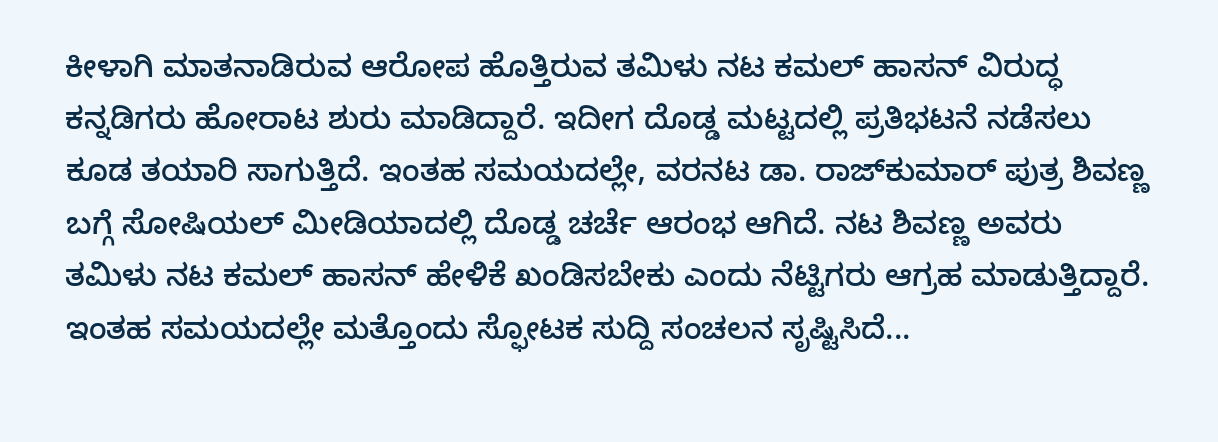ಕೀಳಾಗಿ ಮಾತನಾಡಿರುವ ಆರೋಪ ಹೊತ್ತಿರುವ ತಮಿಳು ನಟ ಕಮಲ್ ಹಾಸನ್ ವಿರುದ್ಧ ಕನ್ನಡಿಗರು ಹೋರಾಟ ಶುರು ಮಾಡಿದ್ದಾರೆ. ಇದೀಗ ದೊಡ್ಡ ಮಟ್ಟದಲ್ಲಿ ಪ್ರತಿಭಟನೆ ನಡೆಸಲು ಕೂಡ ತಯಾರಿ ಸಾಗುತ್ತಿದೆ. ಇಂತಹ ಸಮಯದಲ್ಲೇ, ವರನಟ ಡಾ. ರಾಜ್‌ಕುಮಾರ್ ಪುತ್ರ ಶಿವಣ್ಣ ಬಗ್ಗೆ ಸೋಷಿಯಲ್ ಮೀಡಿಯಾದಲ್ಲಿ ದೊಡ್ಡ ಚರ್ಚೆ ಆರಂಭ ಆಗಿದೆ. ನಟ ಶಿವಣ್ಣ ಅವರು ತಮಿಳು ನಟ ಕಮಲ್ ಹಾಸನ್ ಹೇಳಿಕೆ ಖಂಡಿಸಬೇಕು ಎಂದು ನೆಟ್ಟಿಗರು ಆಗ್ರಹ ಮಾಡುತ್ತಿದ್ದಾರೆ. ಇಂತಹ ಸಮಯದಲ್ಲೇ ಮತ್ತೊಂದು ಸ್ಫೋಟಕ ಸುದ್ದಿ ಸಂಚಲನ ಸೃಷ್ಟಿಸಿದೆ...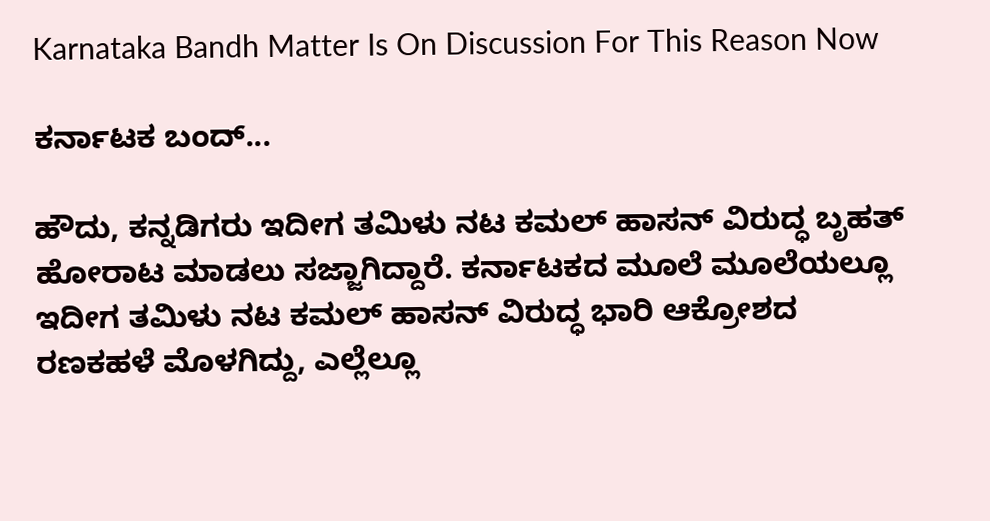Karnataka Bandh Matter Is On Discussion For This Reason Now

ಕರ್ನಾಟಕ ಬಂದ್...

ಹೌದು, ಕನ್ನಡಿಗರು ಇದೀಗ ತಮಿಳು ನಟ ಕಮಲ್ ಹಾಸನ್ ವಿರುದ್ಧ ಬೃಹತ್ ಹೋರಾಟ ಮಾಡಲು ಸಜ್ಜಾಗಿದ್ದಾರೆ. ಕರ್ನಾಟಕದ ಮೂಲೆ ಮೂಲೆಯಲ್ಲೂ ಇದೀಗ ತಮಿಳು ನಟ ಕಮಲ್ ಹಾಸನ್ ವಿರುದ್ಧ ಭಾರಿ ಆಕ್ರೋಶದ ರಣಕಹಳೆ ಮೊಳಗಿದ್ದು, ಎಲ್ಲೆಲ್ಲೂ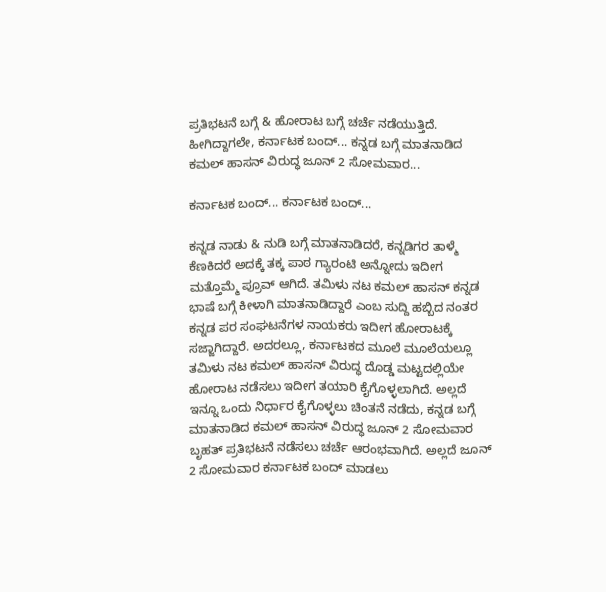ಪ್ರತಿಭಟನೆ ಬಗ್ಗೆ & ಹೋರಾಟ ಬಗ್ಗೆ ಚರ್ಚೆ ನಡೆಯುತ್ತಿದೆ. ಹೀಗಿದ್ದಾಗಲೇ, ಕರ್ನಾಟಕ ಬಂದ್... ಕನ್ನಡ ಬಗ್ಗೆ ಮಾತನಾಡಿದ ಕಮಲ್ ಹಾಸನ್ ವಿರುದ್ಧ ಜೂನ್ 2 ಸೋಮವಾರ...

ಕರ್ನಾಟಕ ಬಂದ್... ಕರ್ನಾಟಕ ಬಂದ್...

ಕನ್ನಡ ನಾಡು & ನುಡಿ ಬಗ್ಗೆ ಮಾತನಾಡಿದರೆ, ಕನ್ನಡಿಗರ ತಾಳ್ಮೆ ಕೆಣಕಿದರೆ ಅದಕ್ಕೆ ತಕ್ಕ ಪಾಠ ಗ್ಯಾರಂಟಿ ಅನ್ನೋದು ಇದೀಗ ಮತ್ತೊಮ್ಮೆ ಪ್ರೂವ್ ಆಗಿದೆ. ತಮಿಳು ನಟ ಕಮಲ್ ಹಾಸನ್ ಕನ್ನಡ ಭಾಷೆ ಬಗ್ಗೆ ಕೀಳಾಗಿ ಮಾತನಾಡಿದ್ದಾರೆ ಎಂಬ ಸುದ್ದಿ ಹಬ್ಬಿದ ನಂತರ ಕನ್ನಡ ಪರ ಸಂಘಟನೆಗಳ ನಾಯಕರು ಇದೀಗ ಹೋರಾಟಕ್ಕೆ ಸಜ್ಜಾಗಿದ್ದಾರೆ. ಅದರಲ್ಲೂ, ಕರ್ನಾಟಕದ ಮೂಲೆ ಮೂಲೆಯಲ್ಲೂ ತಮಿಳು ನಟ ಕಮಲ್ ಹಾಸನ್ ವಿರುದ್ಧ ದೊಡ್ಡ ಮಟ್ಟದಲ್ಲಿಯೇ ಹೋರಾಟ ನಡೆಸಲು ಇದೀಗ ತಯಾರಿ ಕೈಗೊಳ್ಳಲಾಗಿದೆ. ಅಲ್ಲದೆ ಇನ್ನೂ ಒಂದು ನಿರ್ಧಾರ ಕೈಗೊಳ್ಳಲು ಚಿಂತನೆ ನಡೆದು, ಕನ್ನಡ ಬಗ್ಗೆ ಮಾತನಾಡಿದ ಕಮಲ್ ಹಾಸನ್ ವಿರುದ್ಧ ಜೂನ್ 2 ಸೋಮವಾರ ಬೃಹತ್ ಪ್ರತಿಭಟನೆ ನಡೆಸಲು ಚರ್ಚೆ ಆರಂಭವಾಗಿದೆ. ಅಲ್ಲದೆ ಜೂನ್ 2 ಸೋಮವಾರ ಕರ್ನಾಟಕ ಬಂದ್ ಮಾಡಲು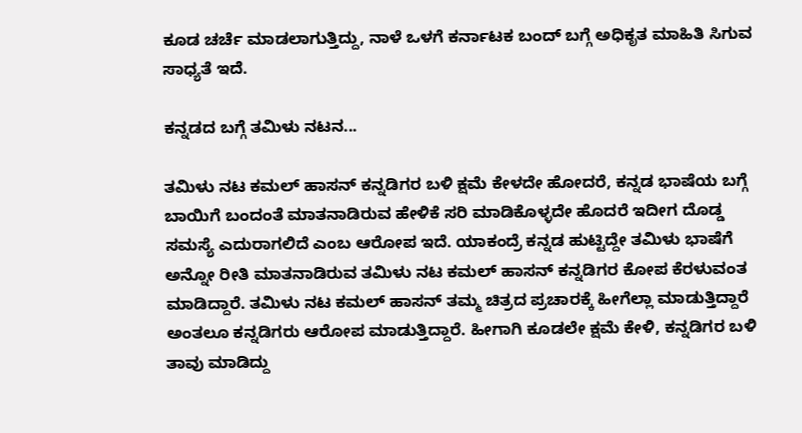ಕೂಡ ಚರ್ಚೆ ಮಾಡಲಾಗುತ್ತಿದ್ದು, ನಾಳೆ ಒಳಗೆ ಕರ್ನಾಟಕ ಬಂದ್ ಬಗ್ಗೆ ಅಧಿಕೃತ ಮಾಹಿತಿ ಸಿಗುವ ಸಾಧ್ಯತೆ ಇದೆ.

ಕನ್ನಡದ ಬಗ್ಗೆ ತಮಿಳು ನಟನ...

ತಮಿಳು ನಟ ಕಮಲ್ ಹಾಸನ್ ಕನ್ನಡಿಗರ ಬಳಿ ಕ್ಷಮೆ ಕೇಳದೇ ಹೋದರೆ, ಕನ್ನಡ ಭಾಷೆಯ ಬಗ್ಗೆ ಬಾಯಿಗೆ ಬಂದಂತೆ ಮಾತನಾಡಿರುವ ಹೇಳಿಕೆ ಸರಿ ಮಾಡಿಕೊಳ್ಳದೇ ಹೊದರೆ ಇದೀಗ ದೊಡ್ಡ ಸಮಸ್ಯೆ ಎದುರಾಗಲಿದೆ ಎಂಬ ಆರೋಪ ಇದೆ. ಯಾಕಂದ್ರೆ ಕನ್ನಡ ಹುಟ್ಟಿದ್ದೇ ತಮಿಳು ಭಾಷೆಗೆ ಅನ್ನೋ ರೀತಿ ಮಾತನಾಡಿರುವ ತಮಿಳು ನಟ ಕಮಲ್ ಹಾಸನ್ ಕನ್ನಡಿಗರ ಕೋಪ ಕೆರಳುವಂತ ಮಾಡಿದ್ದಾರೆ. ತಮಿಳು ನಟ ಕಮಲ್ ಹಾಸನ್ ತಮ್ಮ ಚಿತ್ರದ ಪ್ರಚಾರಕ್ಕೆ ಹೀಗೆಲ್ಲಾ ಮಾಡುತ್ತಿದ್ದಾರೆ ಅಂತಲೂ ಕನ್ನಡಿಗರು ಆರೋಪ ಮಾಡುತ್ತಿದ್ದಾರೆ. ಹೀಗಾಗಿ ಕೂಡಲೇ ಕ್ಷಮೆ ಕೇಳಿ, ಕನ್ನಡಿಗರ ಬಳಿ ತಾವು ಮಾಡಿದ್ದು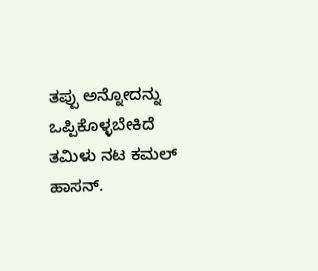ತಪ್ಪು ಅನ್ನೋದನ್ನು ಒಪ್ಪಿಕೊಳ್ಳಬೇಕಿದೆ ತಮಿಳು ನಟ ಕಮಲ್ ಹಾಸನ್.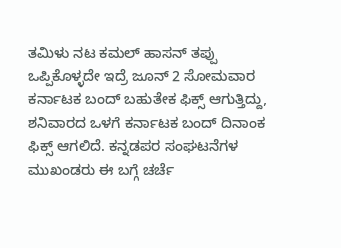ತಮಿಳು ನಟ ಕಮಲ್ ಹಾಸನ್ ತಪ್ಪು ಒಪ್ಪಿಕೊಳ್ಳದೇ ಇದ್ರೆ ಜೂನ್ 2 ಸೋಮವಾರ ಕರ್ನಾಟಕ ಬಂದ್ ಬಹುತೇಕ ಫಿಕ್ಸ್ ಆಗುತ್ತಿದ್ದು, ಶನಿವಾರದ ಒಳಗೆ ಕರ್ನಾಟಕ ಬಂದ್ ದಿನಾಂಕ ಫಿಕ್ಸ್ ಆಗಲಿದೆ. ಕನ್ನಡಪರ ಸಂಘಟನೆಗಳ ಮುಖಂಡರು ಈ ಬಗ್ಗೆ ಚರ್ಚೆ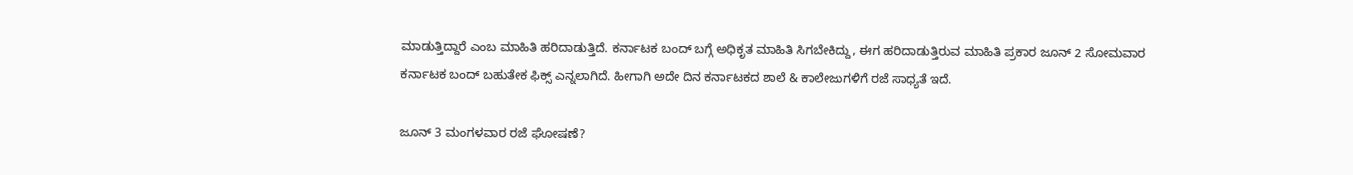ಮಾಡುತ್ತಿದ್ದಾರೆ ಎಂಬ ಮಾಹಿತಿ ಹರಿದಾಡುತ್ತಿದೆ. ಕರ್ನಾಟಕ ಬಂದ್ ಬಗ್ಗೆ ಅಧಿಕೃತ ಮಾಹಿತಿ ಸಿಗಬೇಕಿದ್ದು, ಈಗ ಹರಿದಾಡುತ್ತಿರುವ ಮಾಹಿತಿ ಪ್ರಕಾರ ಜೂನ್ 2 ಸೋಮವಾರ ಕರ್ನಾಟಕ ಬಂದ್ ಬಹುತೇಕ ಫಿಕ್ಸ್ ಎನ್ನಲಾಗಿದೆ. ಹೀಗಾಗಿ ಅದೇ ದಿನ ಕರ್ನಾಟಕದ ಶಾಲೆ & ಕಾಲೇಜುಗಳಿಗೆ ರಜೆ ಸಾಧ್ಯತೆ ಇದೆ.

ಜೂನ್ 3 ಮಂಗಳವಾರ ರಜೆ ಘೋಷಣೆ?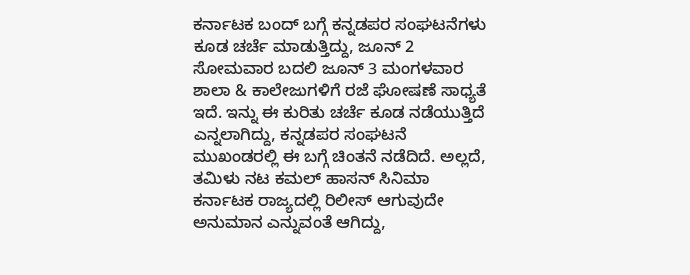ಕರ್ನಾಟಕ ಬಂದ್ ಬಗ್ಗೆ ಕನ್ನಡಪರ ಸಂಘಟನೆಗಳು ಕೂಡ ಚರ್ಚೆ ಮಾಡುತ್ತಿದ್ದು, ಜೂನ್ 2 ಸೋಮವಾರ ಬದಲಿ ಜೂನ್ 3 ಮಂಗಳವಾರ ಶಾಲಾ & ಕಾಲೇಜುಗಳಿಗೆ ರಜೆ ಘೋಷಣೆ ಸಾಧ್ಯತೆ ಇದೆ. ಇನ್ನು ಈ ಕುರಿತು ಚರ್ಚೆ ಕೂಡ ನಡೆಯುತ್ತಿದೆ ಎನ್ನಲಾಗಿದ್ದು, ಕನ್ನಡಪರ ಸಂಘಟನೆ ಮುಖಂಡರಲ್ಲಿ ಈ ಬಗ್ಗೆ ಚಿಂತನೆ ನಡೆದಿದೆ. ಅಲ್ಲದೆ, ತಮಿಳು ನಟ ಕಮಲ್ ಹಾಸನ್ ಸಿನಿಮಾ ಕರ್ನಾಟಕ ರಾಜ್ಯದಲ್ಲಿ ರಿಲೀಸ್ ಆಗುವುದೇ ಅನುಮಾನ ಎನ್ನುವಂತೆ ಆಗಿದ್ದು,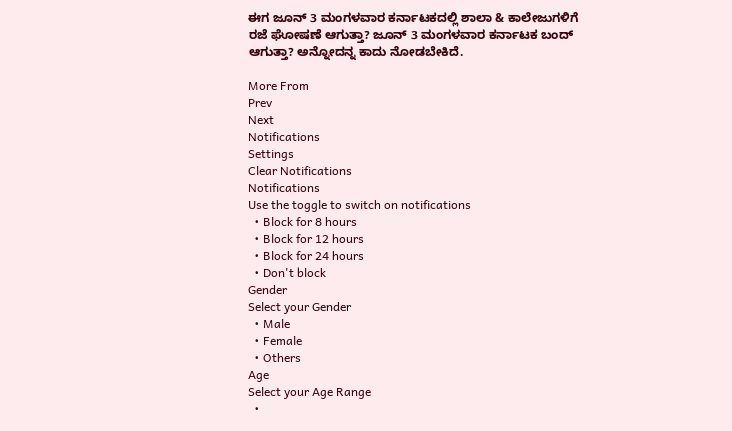ಈಗ ಜೂನ್ 3 ಮಂಗಳವಾರ ಕರ್ನಾಟಕದಲ್ಲಿ ಶಾಲಾ & ಕಾಲೇಜುಗಳಿಗೆ ರಜೆ ಘೋಷಣೆ ಆಗುತ್ತಾ? ಜೂನ್ 3 ಮಂಗಳವಾರ ಕರ್ನಾಟಕ ಬಂದ್ ಆಗುತ್ತಾ? ಅನ್ನೋದನ್ನ ಕಾದು ನೋಡಬೇಕಿದೆ.

More From
Prev
Next
Notifications
Settings
Clear Notifications
Notifications
Use the toggle to switch on notifications
  • Block for 8 hours
  • Block for 12 hours
  • Block for 24 hours
  • Don't block
Gender
Select your Gender
  • Male
  • Female
  • Others
Age
Select your Age Range
  •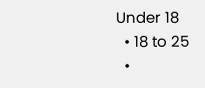Under 18
  • 18 to 25
  •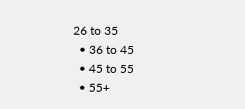26 to 35
  • 36 to 45
  • 45 to 55
  • 55+